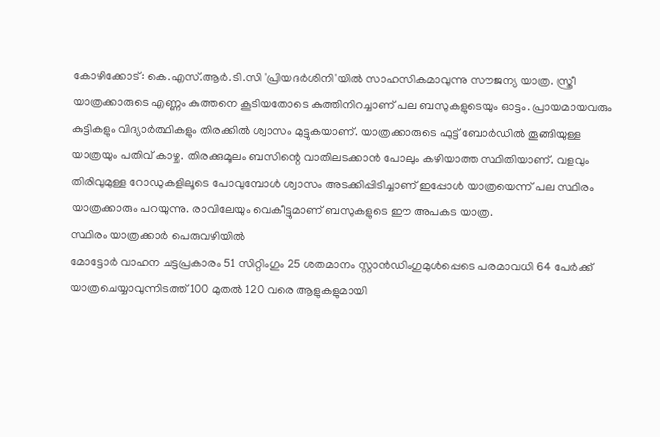കോഴിക്കോട്: കെ.എസ്.ആർ.ടി.സി 'പ്രിയദർശിനി'യിൽ സാഹസികമാവുന്നു സൗജന്യ യാത്ര. സ്ത്രീ യാത്രക്കാരുടെ എണ്ണം കുത്തനെ കൂടിയതോടെ കുത്തിനിറച്ചാണ് പല ബസുകളുടെയും ഓട്ടം. പ്രായമായവരും കുട്ടികളും വിദ്യാർത്ഥികളും തിരക്കിൽ ശ്വാസം മുട്ടുകയാണ്. യാത്രക്കാരുടെ ഫുട്ട് ബോർഡിൽ തൂങ്ങിയുള്ള യാത്രയും പതിവ് കാഴ്ച. തിരക്കുമൂലം ബസിന്റെ വാതിലടക്കാൻ പോലും കഴിയാത്ത സ്ഥിതിയാണ്. വളവും തിരിവുമുള്ള റോഡുകളിലൂടെ പോവുമ്പോൾ ശ്വാസം അടക്കിപ്പിടിച്ചാണ് ഇപ്പോൾ യാത്രയെന്ന് പല സ്ഥിരം യാത്രക്കാരും പറയുന്നു. രാവിലേയും വെകീട്ടുമാണ് ബസുകളുടെ ഈ അപകട യാത്ര.
സ്ഥിരം യാത്രക്കാർ പെരുവഴിയിൽ
മോട്ടോർ വാഹന ചട്ടപ്രകാരം 51 സിറ്റിംഗും 25 ശതമാനം സ്റ്റാൻഡിംഗുമുൾപ്പെടെ പരമാവധി 64 പേർക്ക് യാത്രചെയ്യാവുന്നിടത്ത് 100 മുതൽ 120 വരെ ആളുകളുമായി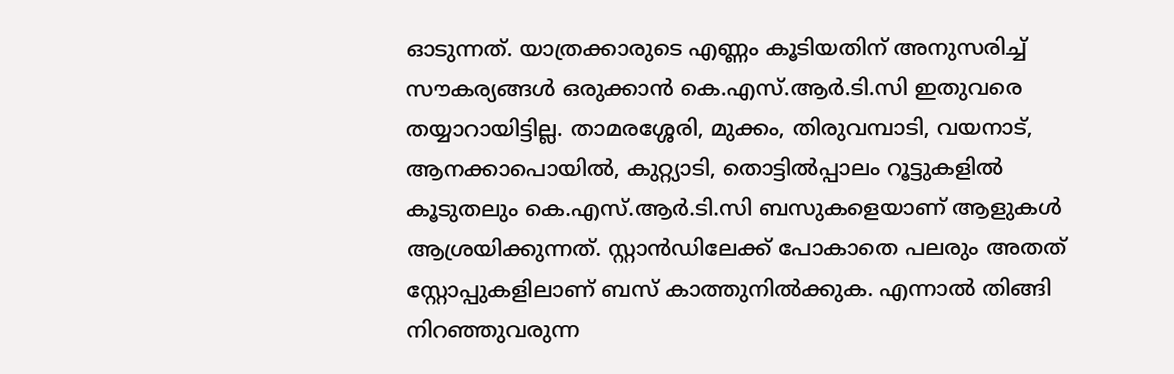ഓടുന്നത്. യാത്രക്കാരുടെ എണ്ണം കൂടിയതിന് അനുസരിച്ച് സൗകര്യങ്ങൾ ഒരുക്കാൻ കെ.എസ്.ആർ.ടി.സി ഇതുവരെ തയ്യാറായിട്ടില്ല. താമരശ്ശേരി, മുക്കം, തിരുവമ്പാടി, വയനാട്, ആനക്കാപൊയിൽ, കുറ്റ്യാടി, തൊട്ടിൽപ്പാലം റൂട്ടുകളിൽ കൂടുതലും കെ.എസ്.ആർ.ടി.സി ബസുകളെയാണ് ആളുകൾ ആശ്രയിക്കുന്നത്. സ്റ്റാൻഡിലേക്ക് പോകാതെ പലരും അതത് സ്റ്റോപ്പുകളിലാണ് ബസ് കാത്തുനിൽക്കുക. എന്നാൽ തിങ്ങി നിറഞ്ഞുവരുന്ന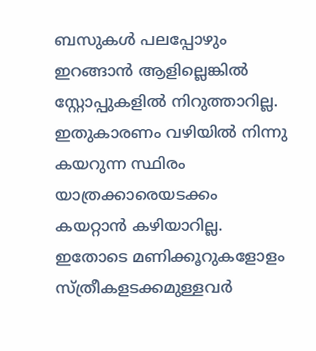ബസുകൾ പലപ്പോഴും ഇറങ്ങാൻ ആളില്ലെങ്കിൽ സ്റ്റോപ്പുകളിൽ നിറുത്താറില്ല. ഇതുകാരണം വഴിയിൽ നിന്നു കയറുന്ന സ്ഥിരം യാത്രക്കാരെയടക്കം കയറ്റാൻ കഴിയാറില്ല. ഇതോടെ മണിക്കൂറുകളോളം സ്ത്രീകളടക്കമുള്ളവർ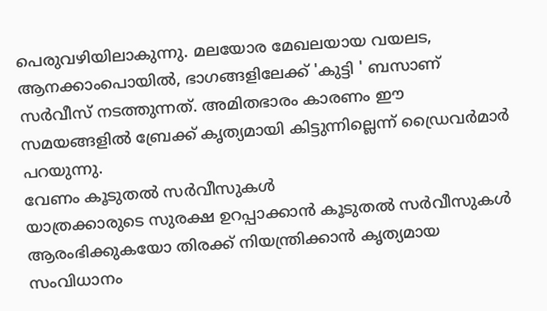പെരുവഴിയിലാകുന്നു. മലയോര മേഖലയായ വയലട, ആനക്കാംപൊയിൽ, ഭാഗങ്ങളിലേക്ക് 'കുട്ടി ' ബസാണ് സർവീസ് നടത്തുന്നത്. അമിതഭാരം കാരണം ഈ സമയങ്ങളിൽ ബ്രേക്ക് കൃത്യമായി കിട്ടുന്നില്ലെന്ന് ഡ്രൈവർമാർ പറയുന്നു.
വേണം കൂടുതൽ സർവീസുകൾ
യാത്രക്കാരുടെ സുരക്ഷ ഉറപ്പാക്കാൻ കൂടുതൽ സർവീസുകൾ ആരംഭിക്കുകയോ തിരക്ക് നിയന്ത്രിക്കാൻ കൃത്യമായ സംവിധാനം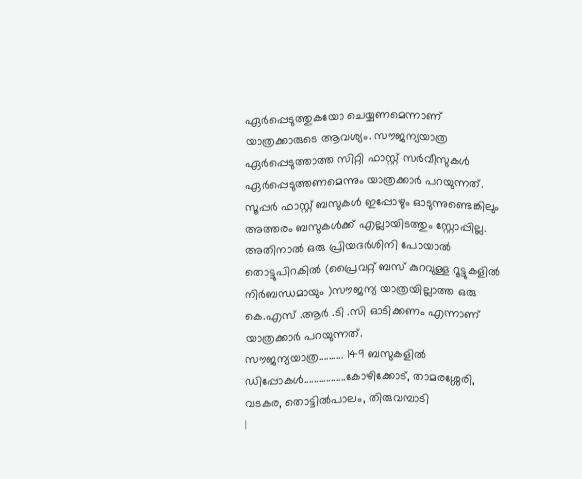ഏർപ്പെടുത്തുകയോ ചെയ്യണമെന്നാണ് യാത്രക്കാരുടെ ആവശ്യം. സൗജന്യയാത്ര ഏർപ്പെടുത്താത്ത സിറ്റി ഫാസ്റ്റ് സർവീസുകൾ ഏർപ്പെടുത്തണമെന്നും യാത്രക്കാർ പറയുന്നത്.
സൂപ്പർ ഫാസ്റ്റ് ബസുകൾ ഇപ്പോഴും ഓടുന്നുണ്ടെങ്കിലും അത്തരം ബസുകൾക്ക് എല്ലായിടത്തും സ്റ്റോപ്പില്ല. അതിനാൽ ഒരു പ്രിയദർശിനി പോയാൽ തൊട്ടുപിറകിൽ (പ്രൈവറ്റ് ബസ് കുറവുള്ള റൂട്ടുകളിൽ നിർബന്ധമായും )സൗജന്യ യാത്രയില്ലാത്ത ഒരു കെ.എസ് .ആർ .ടി .സി ഓടിക്കണം എന്നാണ് യാത്രക്കാർ പറയുന്നത്.
സൗജന്യയാത്ര.......... 149 ബസുകളിൽ
ഡിപ്പോകൾ.................കോഴിക്കോട്, താമരശ്ശേരി, വടകര, തൊട്ടിൽപാലം, തിരുവമ്പാടി
|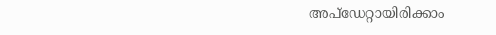അപ്ഡേറ്റായിരിക്കാം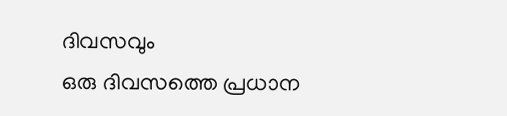ദിവസവും
ഒരു ദിവസത്തെ പ്രധാന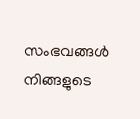സംഭവങ്ങൾ നിങ്ങളുടെ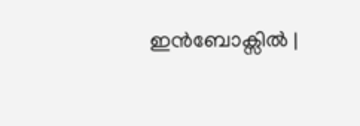ഇൻബോക്സിൽ |